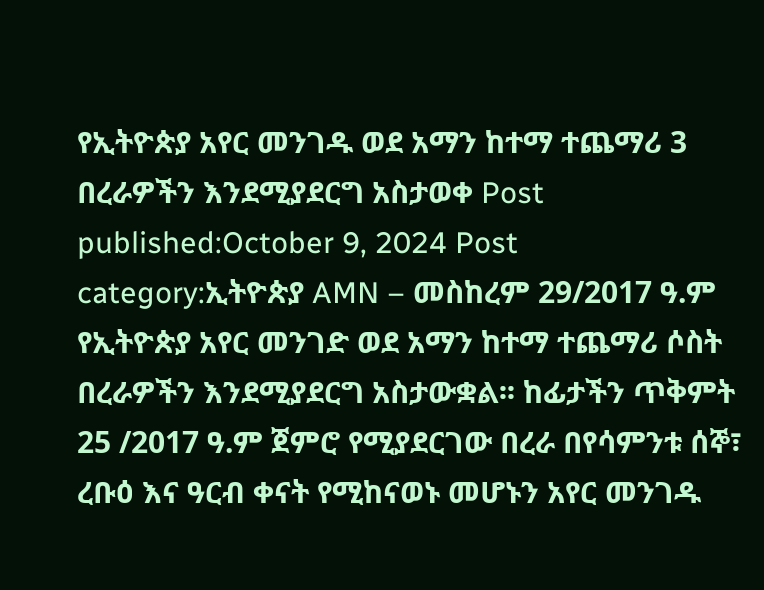የኢትዮጵያ አየር መንገዱ ወደ አማን ከተማ ተጨማሪ 3 በረራዎችን እንደሚያደርግ አስታወቀ Post published:October 9, 2024 Post category:ኢትዮጵያ AMN – መስከረም 29/2017 ዓ.ም የኢትዮጵያ አየር መንገድ ወደ አማን ከተማ ተጨማሪ ሶስት በረራዎችን እንደሚያደርግ አስታውቋል፡፡ ከፊታችን ጥቅምት 25 /2017 ዓ.ም ጀምሮ የሚያደርገው በረራ በየሳምንቱ ሰኞ፣ ረቡዕ እና ዓርብ ቀናት የሚከናወኑ መሆኑን አየር መንገዱ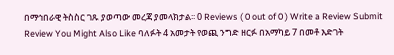በማኅበራዊ ትስስር ገጹ ያወጣው መረጃ ያመላክታል፡፡ 0 Reviews ( 0 out of 0 ) Write a Review Submit Review You Might Also Like ባለፉት 4 አመታት የወጪ ንግድ ዘርፉ በአማካይ 7 በመቶ እድገት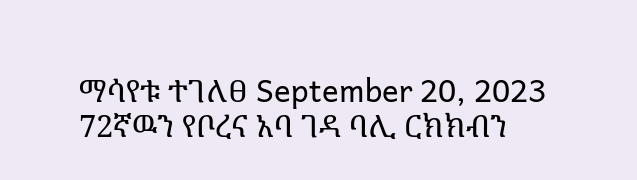ማሳየቱ ተገለፀ September 20, 2023 72ኛዉን የቦረና አባ ገዳ ባሊ ርክክብን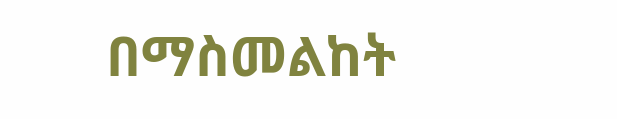በማስመልከት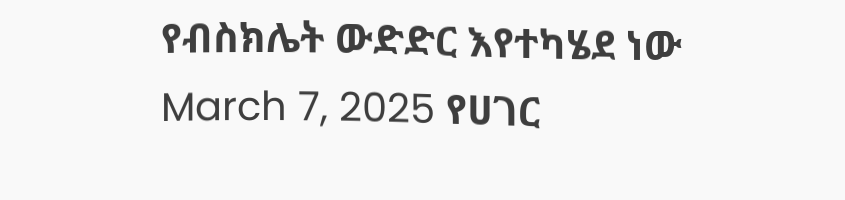የብስክሌት ውድድር እየተካሄደ ነው March 7, 2025 የሀገር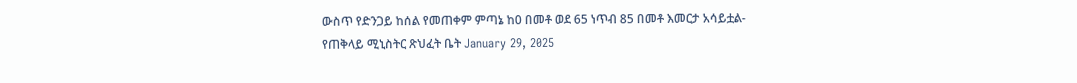ውስጥ የድንጋይ ከሰል የመጠቀም ምጣኔ ከ0 በመቶ ወደ 65 ነጥብ 85 በመቶ እመርታ አሳይቷል- የጠቅላይ ሚኒስትር ጽህፈት ቤት January 29, 2025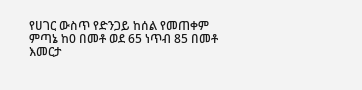የሀገር ውስጥ የድንጋይ ከሰል የመጠቀም ምጣኔ ከ0 በመቶ ወደ 65 ነጥብ 85 በመቶ እመርታ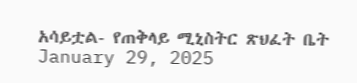አሳይቷል- የጠቅላይ ሚኒስትር ጽህፈት ቤት January 29, 2025